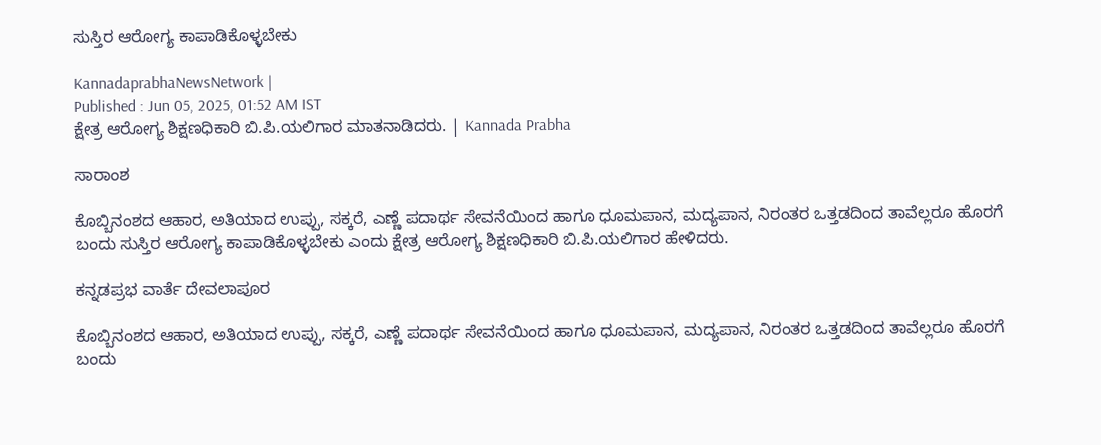ಸುಸ್ತಿರ ಆರೋಗ್ಯ ಕಾಪಾಡಿಕೊಳ್ಳಬೇಕು

KannadaprabhaNewsNetwork |
Published : Jun 05, 2025, 01:52 AM IST
ಕ್ಷೇತ್ರ ಆರೋಗ್ಯ ಶಿಕ್ಷಣಧಿಕಾರಿ ಬಿ.ಪಿ.ಯಲಿಗಾರ ಮಾತನಾಡಿದರು. | Kannada Prabha

ಸಾರಾಂಶ

ಕೊಬ್ಬಿನಂಶದ ಆಹಾರ, ಅತಿಯಾದ ಉಪ್ಪು, ಸಕ್ಕರೆ, ಎಣ್ಣೆ ಪದಾರ್ಥ ಸೇವನೆಯಿಂದ ಹಾಗೂ ಧೂಮಪಾನ, ಮದ್ಯಪಾನ, ನಿರಂತರ ಒತ್ತಡದಿಂದ ತಾವೆಲ್ಲರೂ ಹೊರಗೆ ಬಂದು ಸುಸ್ತಿರ ಆರೋಗ್ಯ ಕಾಪಾಡಿಕೊಳ್ಳಬೇಕು ಎಂದು ಕ್ಷೇತ್ರ ಆರೋಗ್ಯ ಶಿಕ್ಷಣಧಿಕಾರಿ ಬಿ.ಪಿ.ಯಲಿಗಾರ ಹೇಳಿದರು.

ಕನ್ನಡಪ್ರಭ ವಾರ್ತೆ ದೇವಲಾಪೂರ

ಕೊಬ್ಬಿನಂಶದ ಆಹಾರ, ಅತಿಯಾದ ಉಪ್ಪು, ಸಕ್ಕರೆ, ಎಣ್ಣೆ ಪದಾರ್ಥ ಸೇವನೆಯಿಂದ ಹಾಗೂ ಧೂಮಪಾನ, ಮದ್ಯಪಾನ, ನಿರಂತರ ಒತ್ತಡದಿಂದ ತಾವೆಲ್ಲರೂ ಹೊರಗೆ ಬಂದು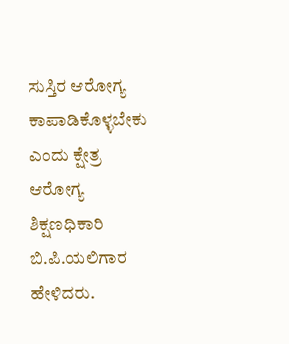ಸುಸ್ತಿರ ಆರೋಗ್ಯ ಕಾಪಾಡಿಕೊಳ್ಳಬೇಕು ಎಂದು ಕ್ಷೇತ್ರ ಆರೋಗ್ಯ ಶಿಕ್ಷಣಧಿಕಾರಿ ಬಿ.ಪಿ.ಯಲಿಗಾರ ಹೇಳಿದರು.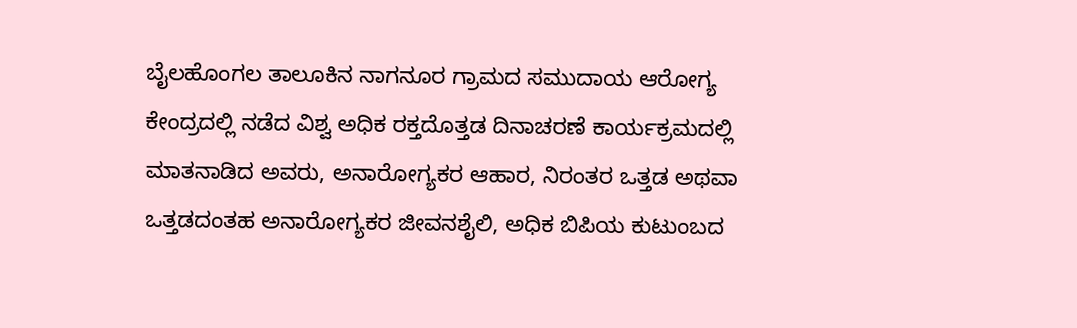ಬೈಲಹೊಂಗಲ ತಾಲೂಕಿನ ನಾಗನೂರ ಗ್ರಾಮದ ಸಮುದಾಯ ಆರೋಗ್ಯ ಕೇಂದ್ರದಲ್ಲಿ ನಡೆದ ವಿಶ್ವ ಅಧಿಕ ರಕ್ತದೊತ್ತಡ ದಿನಾಚರಣೆ ಕಾರ್ಯಕ್ರಮದಲ್ಲಿ ಮಾತನಾಡಿದ ಅವರು, ಅನಾರೋಗ್ಯಕರ ಆಹಾರ, ನಿರಂತರ ಒತ್ತಡ ಅಥವಾ ಒತ್ತಡದಂತಹ ಅನಾರೋಗ್ಯಕರ ಜೀವನಶೈಲಿ, ಅಧಿಕ ಬಿಪಿಯ ಕುಟುಂಬದ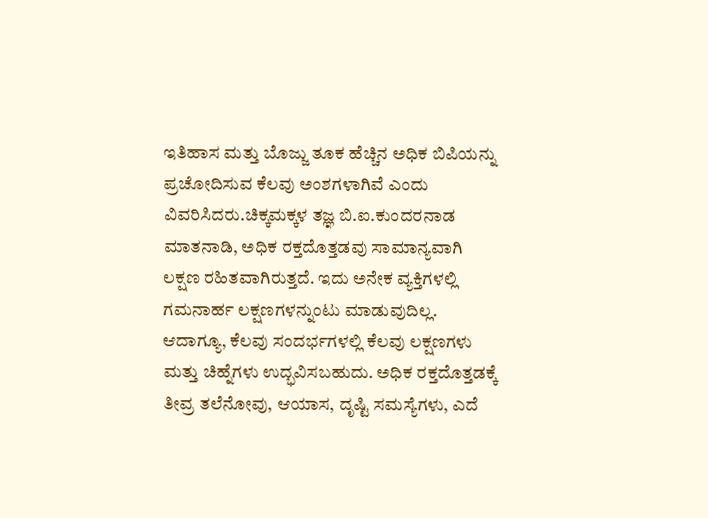ಇತಿಹಾಸ ಮತ್ತು ಬೊಜ್ಜು ತೂಕ ಹೆಚ್ಚಿನ ಅಧಿಕ ಬಿಪಿಯನ್ನು ಪ್ರಚೋದಿಸುವ ಕೆಲವು ಅಂಶಗಳಾಗಿವೆ ಎಂದು ವಿವರಿಸಿದರು.ಚಿಕ್ಕಮಕ್ಕಳ ತಜ್ಞ ಬಿ.ಐ.ಕುಂದರನಾಡ ಮಾತನಾಡಿ, ಅಧಿಕ ರಕ್ತದೊತ್ತಡವು ಸಾಮಾನ್ಯವಾಗಿ ಲಕ್ಷಣ ರಹಿತವಾಗಿರುತ್ತದೆ. ಇದು ಅನೇಕ ವ್ಯಕ್ತಿಗಳಲ್ಲಿ ಗಮನಾರ್ಹ ಲಕ್ಷಣಗಳನ್ನುಂಟು ಮಾಡುವುದಿಲ್ಲ. ಆದಾಗ್ಯೂ, ಕೆಲವು ಸಂದರ್ಭಗಳಲ್ಲಿ ಕೆಲವು ಲಕ್ಷಣಗಳು ಮತ್ತು ಚಿಹ್ನೆಗಳು ಉದ್ಭವಿಸಬಹುದು. ಅಧಿಕ ರಕ್ತದೊತ್ತಡಕ್ಕೆ ತೀವ್ರ ತಲೆನೋವು, ಆಯಾಸ, ದೃಷ್ಟಿ ಸಮಸ್ಯೆಗಳು, ಎದೆ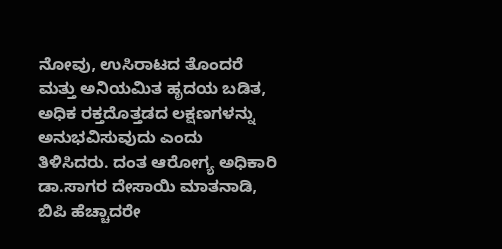ನೋವು, ಉಸಿರಾಟದ ತೊಂದರೆ ಮತ್ತು ಅನಿಯಮಿತ ಹೃದಯ ಬಡಿತ, ಅಧಿಕ ರಕ್ತದೊತ್ತಡದ ಲಕ್ಷಣಗಳನ್ನು ಅನುಭವಿಸುವುದು ಎಂದು ತಿಳಿಸಿದರು. ದಂತ ಆರೋಗ್ಯ ಅಧಿಕಾರಿ ಡಾ.ಸಾಗರ ದೇಸಾಯಿ ಮಾತನಾಡಿ, ಬಿಪಿ ಹೆಚ್ಚಾದರೇ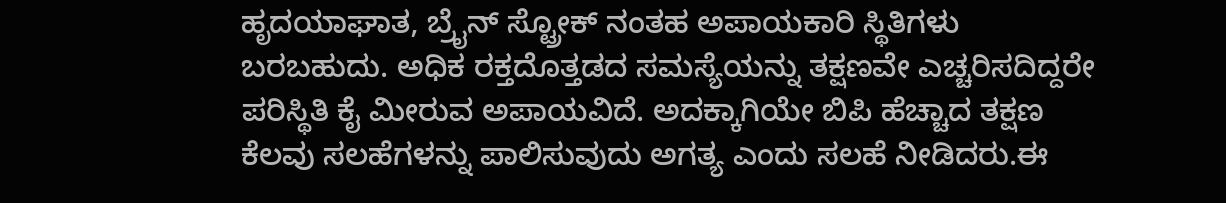ಹೃದಯಾಘಾತ, ಬ್ರೈನ್ ಸ್ಟ್ರೋಕ್ ನಂತಹ ಅಪಾಯಕಾರಿ ಸ್ಥಿತಿಗಳು ಬರಬಹುದು. ಅಧಿಕ ರಕ್ತದೊತ್ತಡದ ಸಮಸ್ಯೆಯನ್ನು ತಕ್ಷಣವೇ ಎಚ್ಚರಿಸದಿದ್ದರೇ ಪರಿಸ್ಥಿತಿ ಕೈ ಮೀರುವ ಅಪಾಯವಿದೆ. ಅದಕ್ಕಾಗಿಯೇ ಬಿಪಿ ಹೆಚ್ಚಾದ ತಕ್ಷಣ ಕೆಲವು ಸಲಹೆಗಳನ್ನು ಪಾಲಿಸುವುದು ಅಗತ್ಯ ಎಂದು ಸಲಹೆ ನೀಡಿದರು.ಈ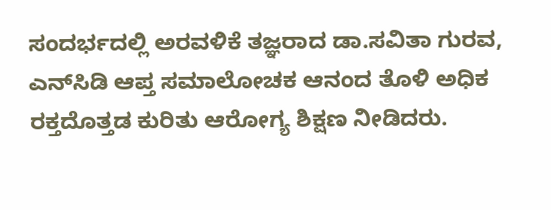ಸಂದರ್ಭದಲ್ಲಿ ಅರವಳಿಕೆ ತಜ್ಞರಾದ ಡಾ.ಸವಿತಾ ಗುರವ, ಎನ್‌ಸಿಡಿ ಆಪ್ತ ಸಮಾಲೋಚಕ ಆನಂದ ತೊಳಿ ಅಧಿಕ ರಕ್ತದೊತ್ತಡ ಕುರಿತು ಆರೋಗ್ಯ ಶಿಕ್ಷಣ ನೀಡಿದರು.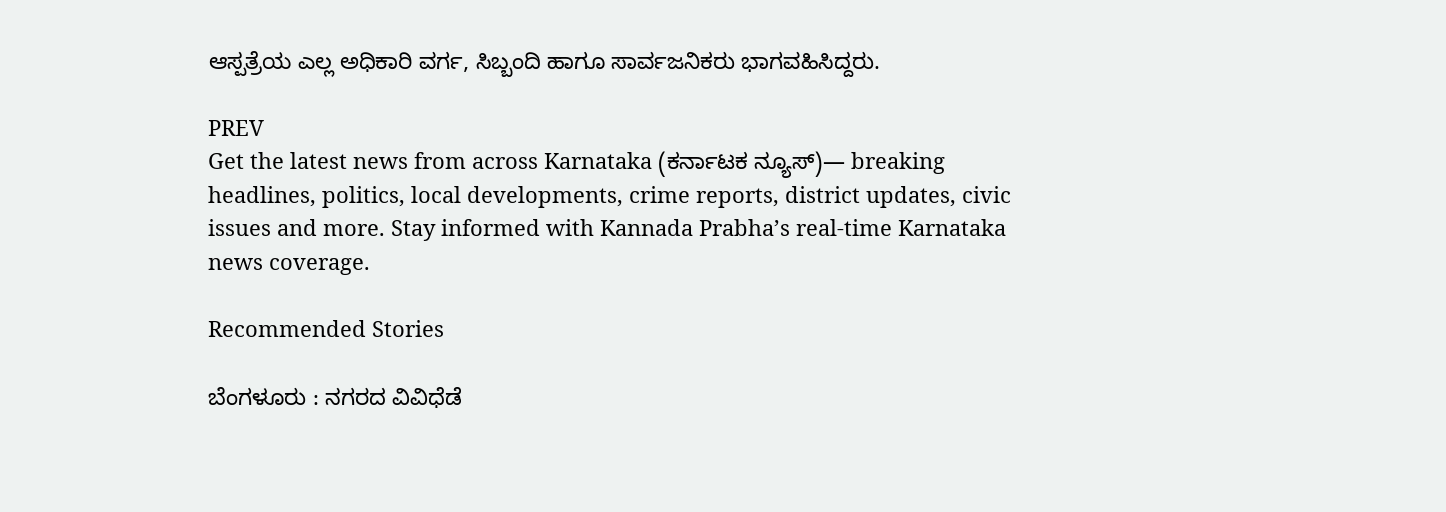ಆಸ್ಪತ್ರೆಯ ಎಲ್ಲ ಅಧಿಕಾರಿ ವರ್ಗ, ಸಿಬ್ಬಂದಿ ಹಾಗೂ ಸಾರ್ವಜನಿಕರು ಭಾಗವಹಿಸಿದ್ದರು.

PREV
Get the latest news from across Karnataka (ಕರ್ನಾಟಕ ನ್ಯೂಸ್)— breaking headlines, politics, local developments, crime reports, district updates, civic issues and more. Stay informed with Kannada Prabha’s real‑time Karnataka news coverage.

Recommended Stories

ಬೆಂಗಳೂರು : ನಗರದ ವಿವಿಧೆಡೆ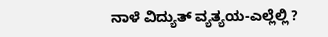ನಾಳೆ ವಿದ್ಯುತ್ ವ್ಯತ್ಯಯ-ಎಲ್ಲೆಲ್ಲಿ ?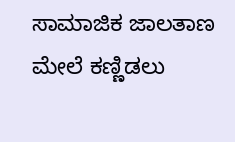ಸಾಮಾಜಿಕ ಜಾಲತಾಣ ಮೇಲೆ ಕಣ್ಣಿಡಲು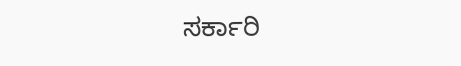ಸರ್ಕಾರಿ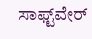ಸಾಫ್ಟ್‌ವೇರ್‌